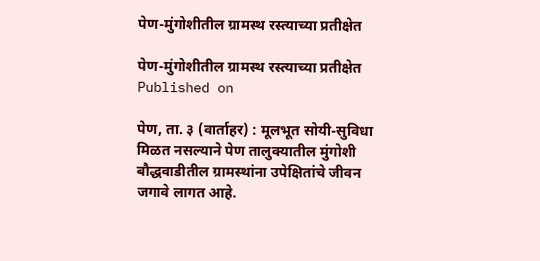पेण-मुंगोशीतील ग्रामस्‍थ रस्‍त्‍याच्या प्रतीक्षेत

पेण-मुंगोशीतील ग्रामस्‍थ रस्‍त्‍याच्या प्रतीक्षेत
Published on

पेण, ता. ३ (वार्ताहर) : मूलभूत सोयी-सुविधा मिळत नसल्‍याने पेण तालुक्यातील मुंगोशी बौद्धवाडीतील ग्रामस्‍थांना उपेक्षितांचे जीवन जगावे लागत आहे.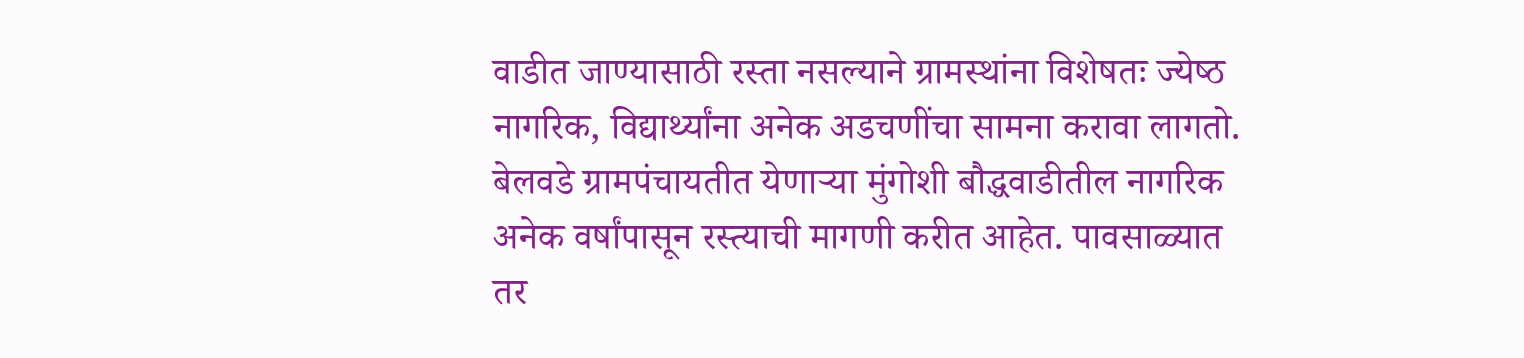वाडीत जाण्यासाठी रस्‍ता नसल्‍याने ग्रामस्‍थांना विशेषतः ज्‍येष्‍ठ नागरिक, विद्यार्थ्‍यांना अनेक अडचणींचा सामना करावा लागतो.
बेलवडे ग्रामपंचायतीत येणाऱ्या मुंगोशी बौद्धवाडीतील नागरिक अनेक वर्षांपासून रस्‍त्‍याची मागणी करीत आहेत. पावसाळ्यात तर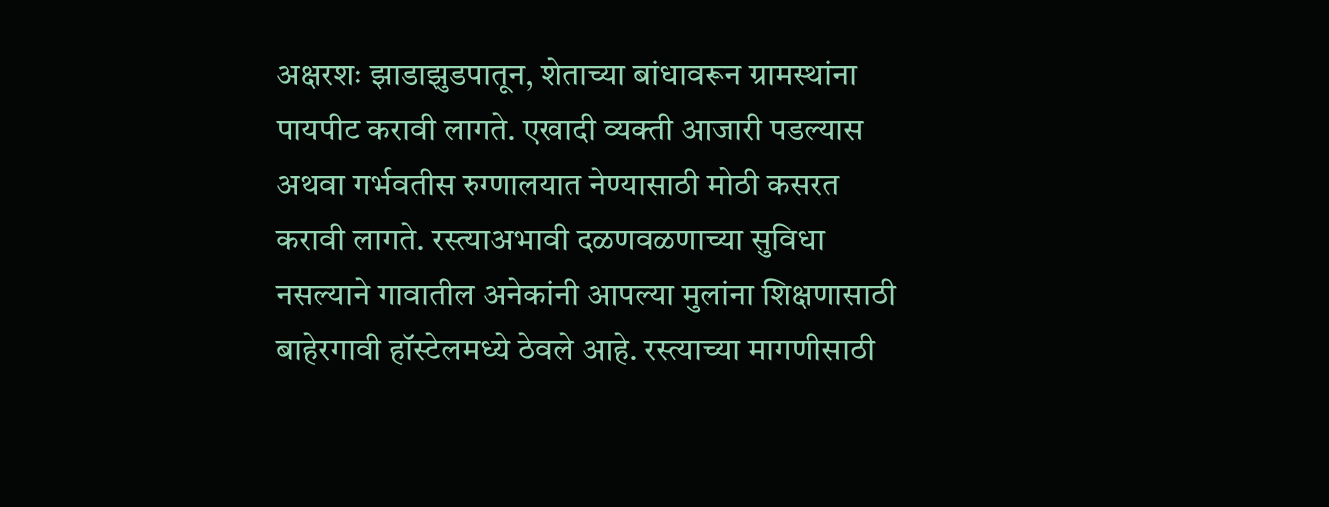अक्षरशः झाडाझुडपातून, शेताच्या बांधावरून ग्रामस्‍थांना पायपीट करावी लागते. एखादी व्यक्‍ती आजारी पडल्‍यास अथवा गर्भवतीस रुग्‍णालयात नेण्यासाठी मोठी कसरत करावी लागते. रस्‍त्‍याअभावी दळणवळणाच्या सुविधा नसल्‍याने गावातील अनेकांनी आपल्‍या मुलांना शिक्षणासाठी बाहेरगावी हॉस्टेलमध्ये ठेवले आहे. रस्त्याच्या मागणीसाठी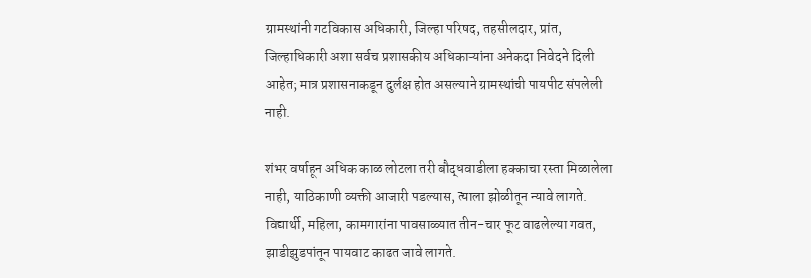ग्रामस्थांनी गटविकास अधिकारी, जिल्हा परिषद, तहसीलदार, प्रांत, जिल्हाधिकारी अशा सर्वच प्रशासकीय अधिकाऱ्यांना अनेकदा निवेदने दिली आहेत; मात्र प्रशासनाकडून दुर्लक्ष होत असल्‍याने ग्रामस्‍थांची पायपीट संपलेली नाही.

शंभर वर्षाहून अधिक काळ लोटला तरी बौद्धवाडीला हक्काचा रस्ता मिळालेला नाही, याठिकाणी व्यक्ती आजारी पडल्‍यास, त्‍याला झोळीतून न्यावे लागते. विद्यार्थी, महिला, कामगारांना पावसाळ्यात तीन-चार फूट वाढलेल्‍या गवत, झाडीझुडपांतून पायवाट काढत जावे लागते.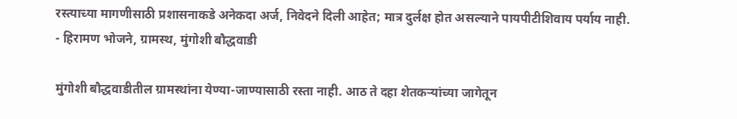रस्‍त्‍याच्या मागणीसाठी प्रशासनाकडे अनेकदा अर्ज, निवेदने दिली आहेत; मात्र दुर्लक्ष होत असल्‍याने पायपीटीशिवाय पर्याय नाही.
- हिरामण भोजने, ग्रामस्थ, मुंगोशी बौद्धवाडी

मुंगोशी बौद्धवाडीतील ग्रामस्थांना येण्या-जाण्यासाठी रस्ता नाही. आठ ते दहा शेतकऱ्यांच्या जागेतून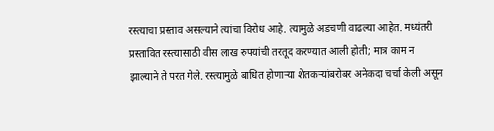रस्‍त्याचा प्रस्‍ताव असल्‍याने त्‍यांचा विरोध आहे. त्यामुळे अडचणी वाढल्‍या आहेत. मध्यंतरी प्रस्‍तावित रस्‍त्‍यासाठी वीस लाख रुपयांची तरतूद करण्यात आली होती; मात्र काम न झाल्‍याने ते परत गेले. रस्‍त्‍यामुळे बाधित होणाऱ्या शेतकऱ्यांबरोबर अनेकदा चर्चा केली असून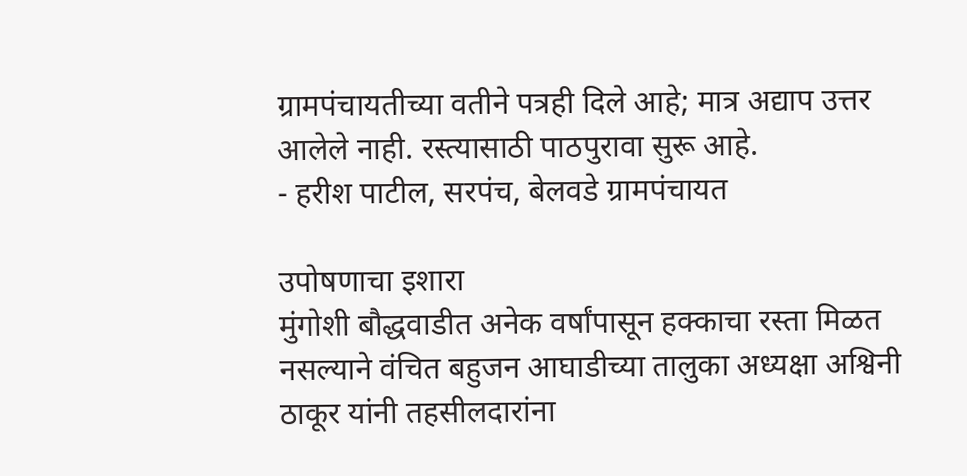ग्रामपंचायतीच्या वतीने पत्रही दिले आहे; मात्र अद्याप उत्तर आलेले नाही. रस्‍त्‍यासाठी पाठपुरावा सुरू आहे.
- हरीश पाटील, सरपंच, बेलवडे ग्रामपंचायत

उपोषणाचा इशारा
मुंगोशी बौद्धवाडीत अनेक वर्षांपासून हक्काचा रस्ता मिळत नसल्याने वंचित बहुजन आघाडीच्या तालुका अध्यक्षा अश्विनी ठाकूर यांनी तहसीलदारांना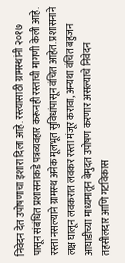निवेदन देत उपोषणाचा इशारा दिला आहे. रस्त्यासाठी ग्रामस्थांनी २०१७ पासून संबंधित प्रशासनाकडे पत्रव्यवहार करूनही रस्ताची मागणी केली आहे. रस्‍ता नसल्‍याने ग्रामस्‍थ अनेक मूलभूत सुविधांपासून वंचित आहेत. प्रशासनाने लक्ष घालून लवकरात लवकर रस्ता मंजूर करावा, अन्यथा वंचित बहुजन आघाडीच्या माध्यमातून बेमुदत उपोषण करणार असल्याचे निवेदन तहसीलदार आणि गटविकास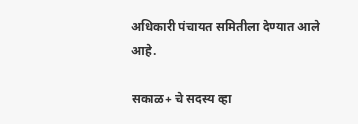अधिकारी पंचायत समितीला देण्यात आले आहे.

सकाळ+ चे सदस्य व्हा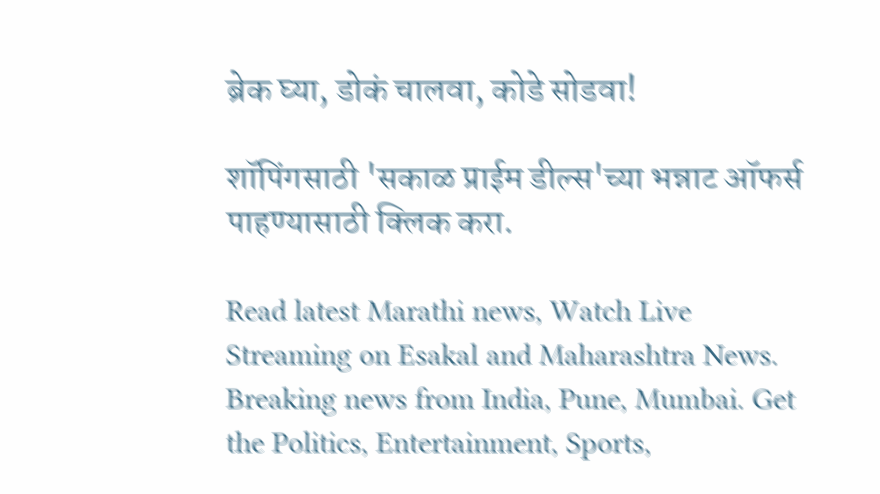ब्रेक घ्या, डोकं चालवा, कोडे सोडवा!

शॉपिंगसाठी 'सकाळ प्राईम डील्स'च्या भन्नाट ऑफर्स पाहण्यासाठी क्लिक करा.

Read latest Marathi news, Watch Live Streaming on Esakal and Maharashtra News. Breaking news from India, Pune, Mumbai. Get the Politics, Entertainment, Sports,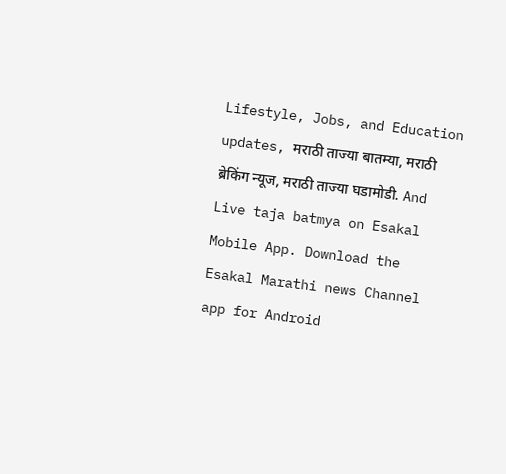Lifestyle, Jobs, and Education updates, मराठी ताज्या बातम्या, मराठी ब्रेकिंग न्यूज, मराठी ताज्या घडामोडी. And Live taja batmya on Esakal Mobile App. Download the Esakal Marathi news Channel app for Android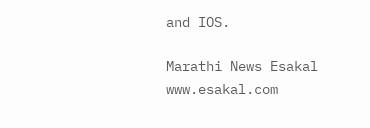and IOS.

Marathi News Esakal
www.esakal.com